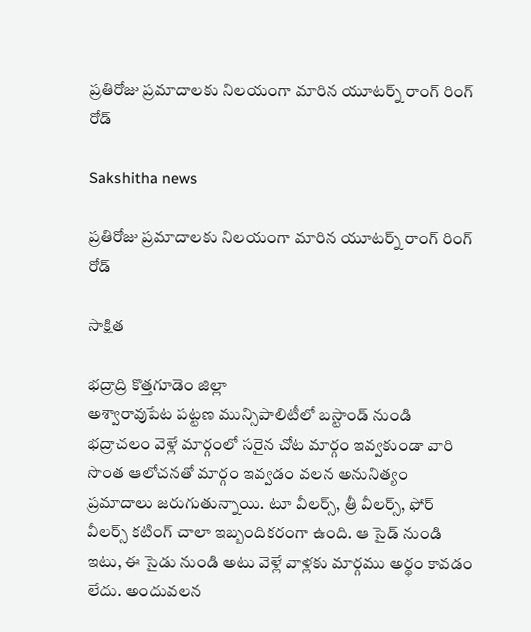ప్రతిరోజు ప్రమాదాలకు నిలయంగా మారిన యూటర్న్ రాంగ్ రింగ్ రోడ్

Sakshitha news

ప్రతిరోజు ప్రమాదాలకు నిలయంగా మారిన యూటర్న్ రాంగ్ రింగ్ రోడ్

సాక్షిత

భద్రాద్రి కొత్తగూడెం జిల్లా
అశ్వారావుపేట పట్టణ మున్సిపాలిటీలో బస్టాండ్ నుండి భద్రాచలం వెళ్లే మార్గంలో సరైన చోట మార్గం ఇవ్వకుండా వారి సొంత ఆలోచనతో మార్గం ఇవ్వడం వలన అనునిత్యం ప్రమాదాలు జరుగుతున్నాయి. టూ వీలర్స్, త్రీ వీలర్స్, ఫోర్ వీలర్స్ కటింగ్ చాలా ఇబ్బందికరంగా ఉంది. ఆ సైడ్ నుండి ఇటు, ఈ సైడు నుండి అటు వెళ్లే వాళ్లకు మార్గము అర్థం కావడం లేదు. అందువలన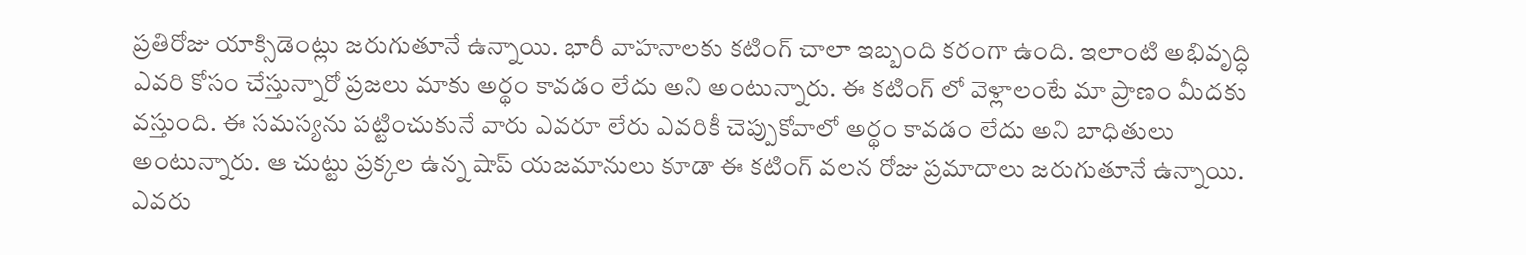ప్రతిరోజు యాక్సిడెంట్లు జరుగుతూనే ఉన్నాయి. భారీ వాహనాలకు కటింగ్ చాలా ఇబ్బంది కరంగా ఉంది. ఇలాంటి అభివృద్ధి ఎవరి కోసం చేస్తున్నారో ప్రజలు మాకు అర్థం కావడం లేదు అని అంటున్నారు. ఈ కటింగ్ లో వెళ్లాలంటే మా ప్రాణం మీదకు వస్తుంది. ఈ సమస్యను పట్టించుకునే వారు ఎవరూ లేరు ఎవరికీ చెప్పుకోవాలో అర్థం కావడం లేదు అని బాధితులు అంటున్నారు. ఆ చుట్టు ప్రక్కల ఉన్న షాప్ యజమానులు కూడా ఈ కటింగ్ వలన రోజు ప్రమాదాలు జరుగుతూనే ఉన్నాయి. ఎవరు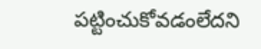పట్టించుకోవడంలేదని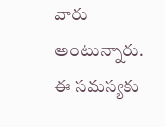వారు అంటున్నారు. ఈ సమస్యకు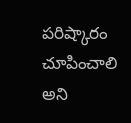పరిష్కారం చూపించాలి అని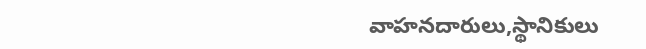వాహనదారులు,స్థానికులు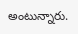అంటున్నారు.